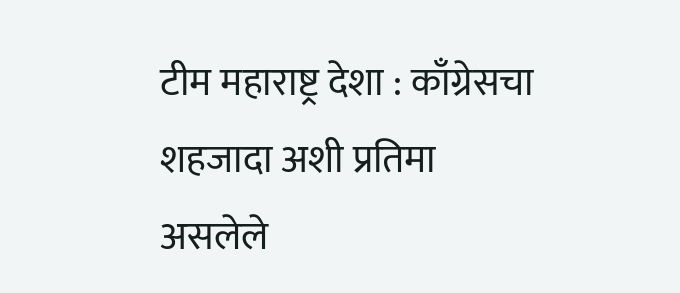टीम महाराष्ट्र देशा : काँग्रेसचा शहजादा अशी प्रतिमा असलेले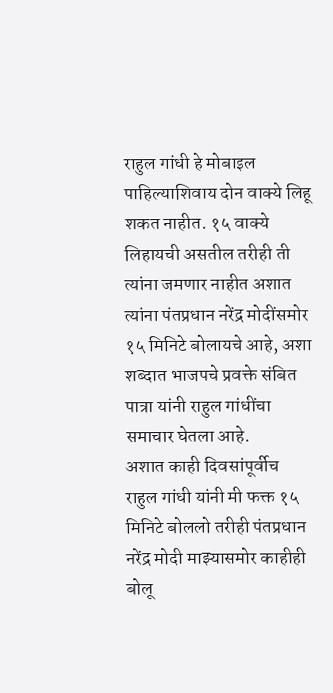राहुल गांधी हे मोबाइल पाहिल्याशिवाय दोन वाक्ये लिहू शकत नाहीत. १५ वाक्ये लिहायची असतील तरीही ती त्यांना जमणार नाहीत अशात त्यांना पंतप्रधान नरेंद्र मोदींसमोर १५ मिनिटे बोलायचे आहे, अशा शब्दात भाजपचे प्रवक्ते संबित पात्रा यांनी राहुल गांधींचा समाचार घेतला आहे.
अशात काही दिवसांपूर्वीच राहुल गांधी यांनी मी फक्त १५ मिनिटे बोललो तरीही पंतप्रधान नरेंद्र मोदी माझ्यासमोर काहीही बोलू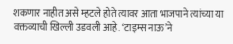शकणार नाहीत असे म्हटले होते त्यावर आता भाजपाने त्यांच्या या वक्तव्याची खिल्ली उडवली आहे. ‘टाइम्स नाऊ’ने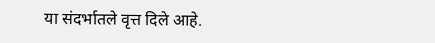या संदर्भातले वृत्त दिले आहे.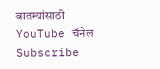बातम्यांसाठी YouTube चॅनेल Subscribe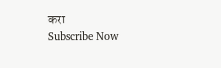करा
Subscribe Now